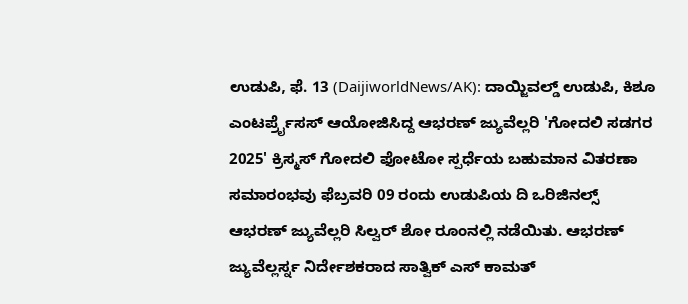ಉಡುಪಿ, ಫೆ. 13 (DaijiworldNews/AK): ದಾಯ್ಜಿವಲ್ಡ್ ಉಡುಪಿ, ಕಿಶೂ ಎಂಟರ್ಪ್ರೈಸಸ್ ಆಯೋಜಿಸಿದ್ದ ಆಭರಣ್ ಜ್ಯುವೆಲ್ಲರಿ 'ಗೋದಲಿ ಸಡಗರ 2025' ಕ್ರಿಸ್ಮಸ್ ಗೋದಲಿ ಫೋಟೋ ಸ್ಪರ್ಧೆಯ ಬಹುಮಾನ ವಿತರಣಾ ಸಮಾರಂಭವು ಫೆಬ್ರವರಿ 09 ರಂದು ಉಡುಪಿಯ ದಿ ಒರಿಜಿನಲ್ಸ್ ಆಭರಣ್ ಜ್ಯುವೆಲ್ಲರಿ ಸಿಲ್ವರ್ ಶೋ ರೂಂನಲ್ಲಿ ನಡೆಯಿತು. ಆಭರಣ್ ಜ್ಯುವೆಲ್ಲರ್ಸ್ನ ನಿರ್ದೇಶಕರಾದ ಸಾತ್ವಿಕ್ ಎಸ್ ಕಾಮತ್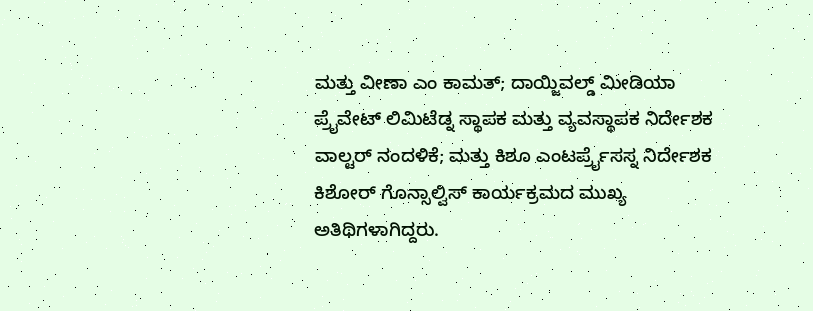ಮತ್ತು ವೀಣಾ ಎಂ ಕಾಮತ್; ದಾಯ್ಜಿವಲ್ಡ್ ಮೀಡಿಯಾ ಪ್ರೈವೇಟ್ ಲಿಮಿಟೆಡ್ನ ಸ್ಥಾಪಕ ಮತ್ತು ವ್ಯವಸ್ಥಾಪಕ ನಿರ್ದೇಶಕ ವಾಲ್ಟರ್ ನಂದಳಿಕೆ; ಮತ್ತು ಕಿಶೂ ಎಂಟರ್ಪ್ರೈಸಸ್ನ ನಿರ್ದೇಶಕ ಕಿಶೋರ್ ಗೊನ್ಸಾಲ್ವಿಸ್ ಕಾರ್ಯಕ್ರಮದ ಮುಖ್ಯ ಅತಿಥಿಗಳಾಗಿದ್ದರು.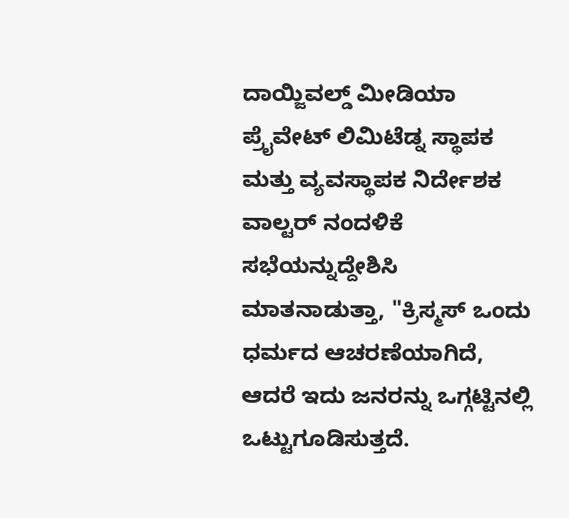ದಾಯ್ಜಿವಲ್ಡ್ ಮೀಡಿಯಾ ಪ್ರೈವೇಟ್ ಲಿಮಿಟೆಡ್ನ ಸ್ಥಾಪಕ ಮತ್ತು ವ್ಯವಸ್ಥಾಪಕ ನಿರ್ದೇಶಕ ವಾಲ್ಟರ್ ನಂದಳಿಕೆ ಸಭೆಯನ್ನುದ್ದೇಶಿಸಿ ಮಾತನಾಡುತ್ತಾ, "ಕ್ರಿಸ್ಮಸ್ ಒಂದು ಧರ್ಮದ ಆಚರಣೆಯಾಗಿದೆ, ಆದರೆ ಇದು ಜನರನ್ನು ಒಗ್ಗಟ್ಟಿನಲ್ಲಿ ಒಟ್ಟುಗೂಡಿಸುತ್ತದೆ.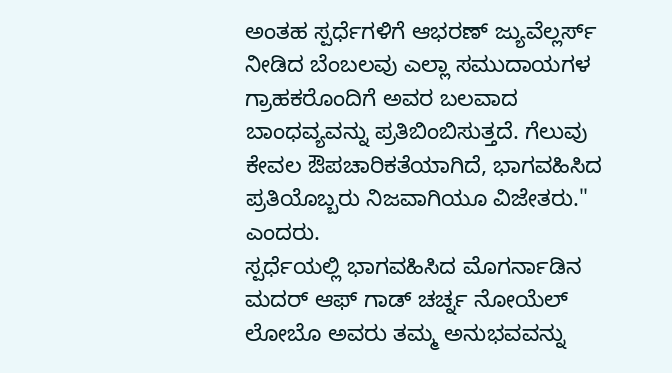ಅಂತಹ ಸ್ಪರ್ಧೆಗಳಿಗೆ ಆಭರಣ್ ಜ್ಯುವೆಲ್ಲರ್ಸ್ ನೀಡಿದ ಬೆಂಬಲವು ಎಲ್ಲಾ ಸಮುದಾಯಗಳ ಗ್ರಾಹಕರೊಂದಿಗೆ ಅವರ ಬಲವಾದ ಬಾಂಧವ್ಯವನ್ನು ಪ್ರತಿಬಿಂಬಿಸುತ್ತದೆ. ಗೆಲುವು ಕೇವಲ ಔಪಚಾರಿಕತೆಯಾಗಿದೆ, ಭಾಗವಹಿಸಿದ ಪ್ರತಿಯೊಬ್ಬರು ನಿಜವಾಗಿಯೂ ವಿಜೇತರು." ಎಂದರು.
ಸ್ಪರ್ಧೆಯಲ್ಲಿ ಭಾಗವಹಿಸಿದ ಮೊಗರ್ನಾಡಿನ ಮದರ್ ಆಫ್ ಗಾಡ್ ಚರ್ಚ್ನ ನೋಯೆಲ್ ಲೋಬೊ ಅವರು ತಮ್ಮ ಅನುಭವವನ್ನು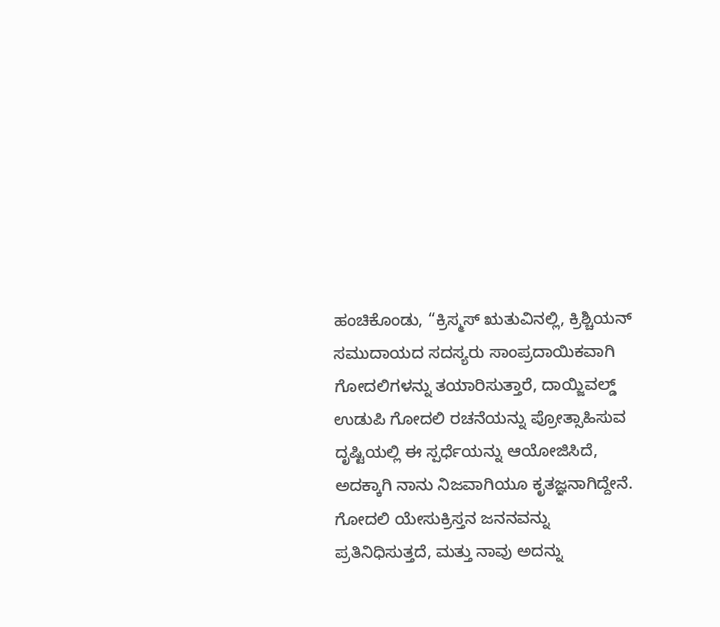ಹಂಚಿಕೊಂಡು, “ಕ್ರಿಸ್ಮಸ್ ಋತುವಿನಲ್ಲಿ, ಕ್ರಿಶ್ಚಿಯನ್ ಸಮುದಾಯದ ಸದಸ್ಯರು ಸಾಂಪ್ರದಾಯಿಕವಾಗಿ ಗೋದಲಿಗಳನ್ನು ತಯಾರಿಸುತ್ತಾರೆ, ದಾಯ್ಜಿವಲ್ಡ್ ಉಡುಪಿ ಗೋದಲಿ ರಚನೆಯನ್ನು ಪ್ರೋತ್ಸಾಹಿಸುವ ದೃಷ್ಟಿಯಲ್ಲಿ ಈ ಸ್ಪರ್ಧೆಯನ್ನು ಆಯೋಜಿಸಿದೆ, ಅದಕ್ಕಾಗಿ ನಾನು ನಿಜವಾಗಿಯೂ ಕೃತಜ್ಞನಾಗಿದ್ದೇನೆ. ಗೋದಲಿ ಯೇಸುಕ್ರಿಸ್ತನ ಜನನವನ್ನು ಪ್ರತಿನಿಧಿಸುತ್ತದೆ, ಮತ್ತು ನಾವು ಅದನ್ನು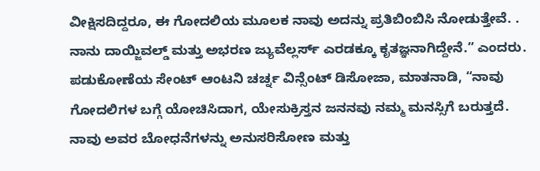ವೀಕ್ಷಿಸದಿದ್ದರೂ, ಈ ಗೋದಲಿಯ ಮೂಲಕ ನಾವು ಅದನ್ನು ಪ್ರತಿಬಿಂಬಿಸಿ ನೋಡುತ್ತೇವೆ. . ನಾನು ದಾಯ್ಜಿವಲ್ಡ್ ಮತ್ತು ಅಭರಣ ಜ್ಯುವೆಲ್ಲರ್ಸ್ ಎರಡಕ್ಕೂ ಕೃತಜ್ಞನಾಗಿದ್ದೇನೆ.” ಎಂದರು.
ಪಡುಕೋಣೆಯ ಸೇಂಟ್ ಆಂಟನಿ ಚರ್ಚ್ನ ವಿನ್ಸೆಂಟ್ ಡಿಸೋಜಾ, ಮಾತನಾಡಿ, “ನಾವು ಗೋದಲಿಗಳ ಬಗ್ಗೆ ಯೋಚಿಸಿದಾಗ, ಯೇಸುಕ್ರಿಸ್ತನ ಜನನವು ನಮ್ಮ ಮನಸ್ಸಿಗೆ ಬರುತ್ತದೆ. ನಾವು ಅವರ ಬೋಧನೆಗಳನ್ನು ಅನುಸರಿಸೋಣ ಮತ್ತು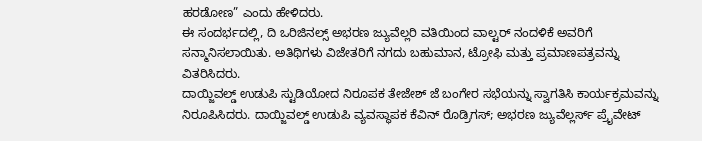ಹರಡೋಣ” ಎಂದು ಹೇಳಿದರು.
ಈ ಸಂದರ್ಭದಲ್ಲಿ, ದಿ ಒರಿಜಿನಲ್ಸ್ ಅಭರಣ ಜ್ಯುವೆಲ್ಲರಿ ವತಿಯಿಂದ ವಾಲ್ಟರ್ ನಂದಳಿಕೆ ಅವರಿಗೆ ಸನ್ಮಾನಿಸಲಾಯಿತು. ಅತಿಥಿಗಳು ವಿಜೇತರಿಗೆ ನಗದು ಬಹುಮಾನ, ಟ್ರೋಫಿ ಮತ್ತು ಪ್ರಮಾಣಪತ್ರವನ್ನು ವಿತರಿಸಿದರು.
ದಾಯ್ಜಿವಲ್ಡ್ ಉಡುಪಿ ಸ್ಟುಡಿಯೋದ ನಿರೂಪಕ ತೇಜೇಶ್ ಜೆ ಬಂಗೇರ ಸಭೆಯನ್ನು ಸ್ವಾಗತಿಸಿ ಕಾರ್ಯಕ್ರಮವನ್ನು ನಿರೂಪಿಸಿದರು. ದಾಯ್ಜಿವಲ್ಡ್ ಉಡುಪಿ ವ್ಯವಸ್ಥಾಪಕ ಕೆವಿನ್ ರೊಡ್ರಿಗಸ್; ಅಭರಣ ಜ್ಯುವೆಲ್ಲರ್ಸ್ ಪ್ರೈವೇಟ್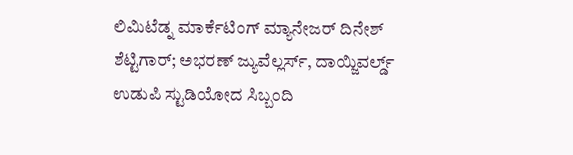ಲಿಮಿಟೆಡ್ನ ಮಾರ್ಕೆಟಿಂಗ್ ಮ್ಯಾನೇಜರ್ ದಿನೇಶ್ ಶೆಟ್ಟಿಗಾರ್; ಅಭರಣ್ ಜ್ಯುವೆಲ್ಲರ್ಸ್, ದಾಯ್ಜಿವರ್ಲ್ಡ್ ಉಡುಪಿ ಸ್ಟುಡಿಯೋದ ಸಿಬ್ಬಂದಿ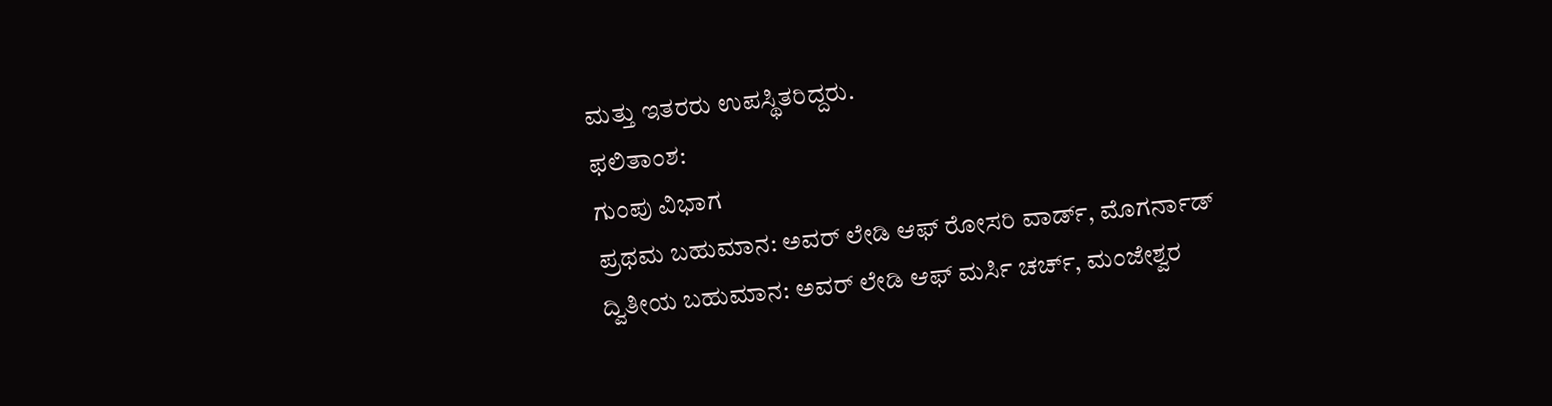ಮತ್ತು ಇತರರು ಉಪಸ್ಥಿತರಿದ್ದರು.
ಫಲಿತಾಂಶ:
ಗುಂಪು ವಿಭಾಗ
ಪ್ರಥಮ ಬಹುಮಾನ: ಅವರ್ ಲೇಡಿ ಆಫ್ ರೋಸರಿ ವಾರ್ಡ್, ಮೊಗರ್ನಾಡ್
ದ್ವಿತೀಯ ಬಹುಮಾನ: ಅವರ್ ಲೇಡಿ ಆಫ್ ಮರ್ಸಿ ಚರ್ಚ್, ಮಂಜೇಶ್ವರ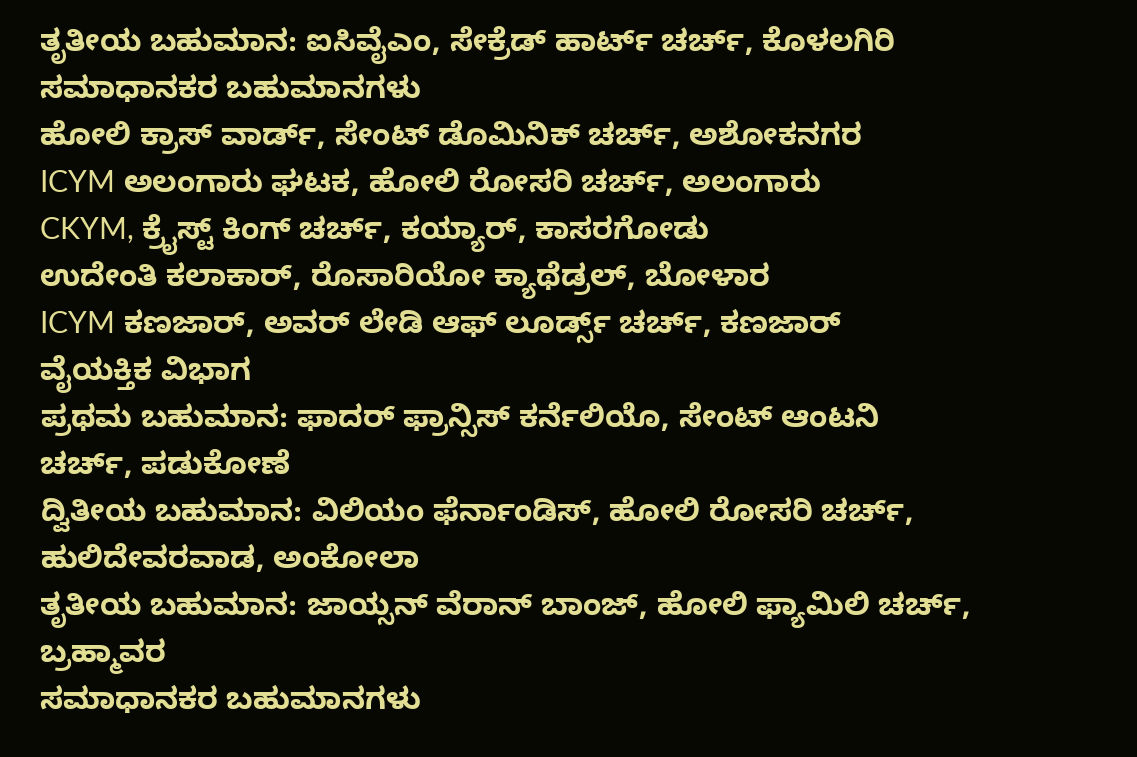ತೃತೀಯ ಬಹುಮಾನ: ಐಸಿವೈಎಂ, ಸೇಕ್ರೆಡ್ ಹಾರ್ಟ್ ಚರ್ಚ್, ಕೊಳಲಗಿರಿ
ಸಮಾಧಾನಕರ ಬಹುಮಾನಗಳು
ಹೋಲಿ ಕ್ರಾಸ್ ವಾರ್ಡ್, ಸೇಂಟ್ ಡೊಮಿನಿಕ್ ಚರ್ಚ್, ಅಶೋಕನಗರ
ICYM ಅಲಂಗಾರು ಘಟಕ, ಹೋಲಿ ರೋಸರಿ ಚರ್ಚ್, ಅಲಂಗಾರು
CKYM, ಕ್ರೈಸ್ಟ್ ಕಿಂಗ್ ಚರ್ಚ್, ಕಯ್ಯಾರ್, ಕಾಸರಗೋಡು
ಉದೇಂತಿ ಕಲಾಕಾರ್, ರೊಸಾರಿಯೋ ಕ್ಯಾಥೆಡ್ರಲ್, ಬೋಳಾರ
ICYM ಕಣಜಾರ್, ಅವರ್ ಲೇಡಿ ಆಫ್ ಲೂರ್ಡ್ಸ್ ಚರ್ಚ್, ಕಣಜಾರ್
ವೈಯಕ್ತಿಕ ವಿಭಾಗ
ಪ್ರಥಮ ಬಹುಮಾನ: ಫಾದರ್ ಫ್ರಾನ್ಸಿಸ್ ಕರ್ನೆಲಿಯೊ, ಸೇಂಟ್ ಆಂಟನಿ ಚರ್ಚ್, ಪಡುಕೋಣೆ
ದ್ವಿತೀಯ ಬಹುಮಾನ: ವಿಲಿಯಂ ಫೆರ್ನಾಂಡಿಸ್, ಹೋಲಿ ರೋಸರಿ ಚರ್ಚ್, ಹುಲಿದೇವರವಾಡ, ಅಂಕೋಲಾ
ತೃತೀಯ ಬಹುಮಾನ: ಜಾಯ್ಸನ್ ವೆರಾನ್ ಬಾಂಜ್, ಹೋಲಿ ಫ್ಯಾಮಿಲಿ ಚರ್ಚ್, ಬ್ರಹ್ಮಾವರ
ಸಮಾಧಾನಕರ ಬಹುಮಾನಗಳು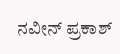ನವೀನ್ ಪ್ರಕಾಶ್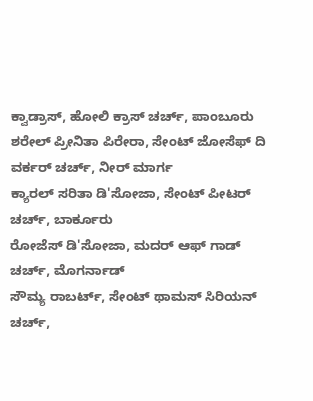ಕ್ವಾಡ್ರಾಸ್, ಹೋಲಿ ಕ್ರಾಸ್ ಚರ್ಚ್, ಪಾಂಬೂರು
ಶರೇಲ್ ಪ್ರೀನಿತಾ ಪಿರೇರಾ, ಸೇಂಟ್ ಜೋಸೆಫ್ ದಿ ವರ್ಕರ್ ಚರ್ಚ್, ನೀರ್ ಮಾರ್ಗ
ಕ್ಯಾರಲ್ ಸರಿತಾ ಡಿ'ಸೋಜಾ, ಸೇಂಟ್ ಪೀಟರ್ ಚರ್ಚ್, ಬಾರ್ಕೂರು
ರೋಜೆಸ್ ಡಿ'ಸೋಜಾ, ಮದರ್ ಆಫ್ ಗಾಡ್ ಚರ್ಚ್, ಮೊಗರ್ನಾಡ್
ಸೌಮ್ಯ ರಾಬರ್ಟ್, ಸೇಂಟ್ ಥಾಮಸ್ ಸಿರಿಯನ್ ಚರ್ಚ್,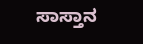ಸಾಸ್ತಾನ